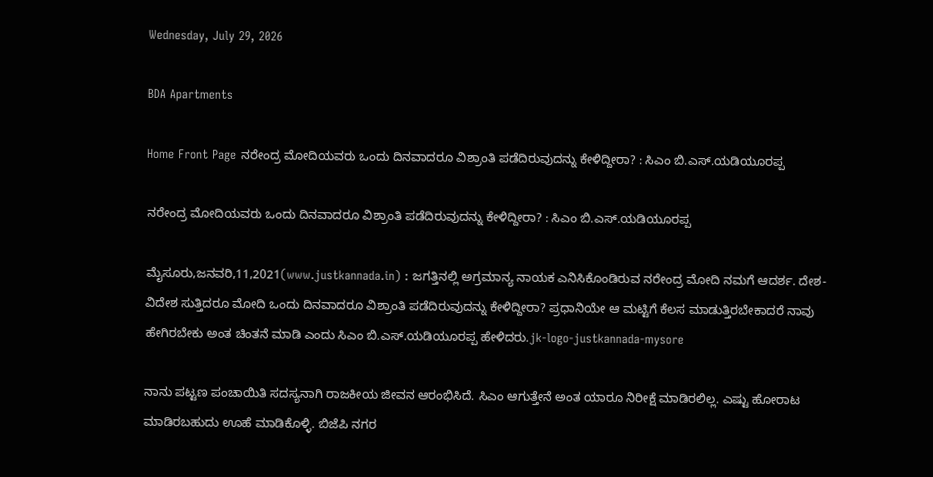Wednesday, July 29, 2026

BDA Apartments

Home Front Page ನರೇಂದ್ರ ಮೋದಿಯವರು ಒಂದು ದಿನವಾದರೂ ವಿಶ್ರಾಂತಿ ಪಡೆದಿರುವುದನ್ನು ಕೇಳಿದ್ದೀರಾ? : ಸಿಎಂ ಬಿ.ಎಸ್.ಯಡಿಯೂರಪ್ಪ

ನರೇಂದ್ರ ಮೋದಿಯವರು ಒಂದು ದಿನವಾದರೂ ವಿಶ್ರಾಂತಿ ಪಡೆದಿರುವುದನ್ನು ಕೇಳಿದ್ದೀರಾ? : ಸಿಎಂ ಬಿ.ಎಸ್.ಯಡಿಯೂರಪ್ಪ

ಮೈಸೂರು,ಜನವರಿ,11,2021(www.justkannada.in) : ಜಗತ್ತಿನಲ್ಲಿ ಅಗ್ರಮಾನ್ಯ ನಾಯಕ ಎನಿಸಿಕೊಂಡಿರುವ ನರೇಂದ್ರ ಮೋದಿ ನಮಗೆ ಆದರ್ಶ. ದೇಶ- ವಿದೇಶ ಸುತ್ತಿದರೂ ಮೋದಿ ಒಂದು ದಿನವಾದರೂ ವಿಶ್ರಾಂತಿ ಪಡೆದಿರುವುದನ್ನು ಕೇಳಿದ್ದೀರಾ? ಪ್ರಧಾನಿಯೇ ಆ ಮಟ್ಟಿಗೆ ಕೆಲಸ ಮಾಡುತ್ತಿರಬೇಕಾದರೆ ನಾವು ಹೇಗಿರಬೇಕು ಅಂತ ಚಿಂತನೆ ಮಾಡಿ ಎಂದು ಸಿಎಂ ಬಿ.ಎಸ್.ಯಡಿಯೂರಪ್ಪ ಹೇಳಿದರು.jk-logo-justkannada-mysore

ನಾನು ಪಟ್ಟಣ ಪಂಚಾಯಿತಿ ಸದಸ್ಯನಾಗಿ ರಾಜಕೀಯ ಜೀವನ ಆರಂಭಿಸಿದೆ. ಸಿಎಂ ಆಗುತ್ತೇನೆ ಅಂತ ಯಾರೂ ನಿರೀಕ್ಷೆ ಮಾಡಿರಲಿಲ್ಲ. ಎಷ್ಟು ಹೋರಾಟ ಮಾಡಿರಬಹುದು ಊಹೆ ಮಾಡಿಕೊಳ್ಳಿ. ಬಿಜೆಪಿ ನಗರ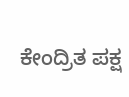ಕೇಂದ್ರಿತ ಪಕ್ಷ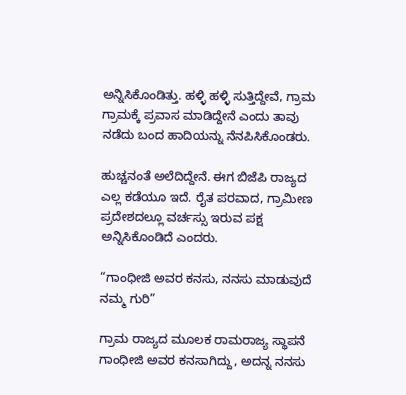ಅನ್ನಿಸಿಕೊಂಡಿತ್ತು. ಹಳ್ಳಿ ಹಳ್ಳಿ ಸುತ್ತಿದ್ದೇವೆ, ಗ್ರಾಮ ಗ್ರಾಮಕ್ಕೆ ಪ್ರವಾಸ ಮಾಡಿದ್ದೇನೆ ಎಂದು ತಾವು ನಡೆದು ಬಂದ ಹಾದಿಯನ್ನು ನೆನಪಿಸಿಕೊಂಡರು.

ಹುಚ್ಚನಂತೆ ಅಲೆದಿದ್ದೇನೆ. ಈಗ ಬಿಜೆಪಿ ರಾಜ್ಯದ ಎಲ್ಲ ಕಡೆಯೂ ಇದೆ. ರೈತ ಪರವಾದ, ಗ್ರಾಮೀಣ ಪ್ರದೇಶದಲ್ಲೂ ವರ್ಚಸ್ಸು ಇರುವ ಪಕ್ಷ ಅನ್ನಿಸಿಕೊಂಡಿದೆ ಎಂದರು.

“ಗಾಂಧೀಜಿ ಅವರ ಕನಸು, ನನಸು ಮಾಡುವುದೆ ನಮ್ಮ ಗುರಿ”

ಗ್ರಾಮ ರಾಜ್ಯದ ಮೂಲಕ ರಾಮರಾಜ್ಯ ಸ್ಥಾಪನೆ ಗಾಂಧೀಜಿ ಅವರ ಕನಸಾಗಿದ್ದು, ಅದನ್ನ ನನಸು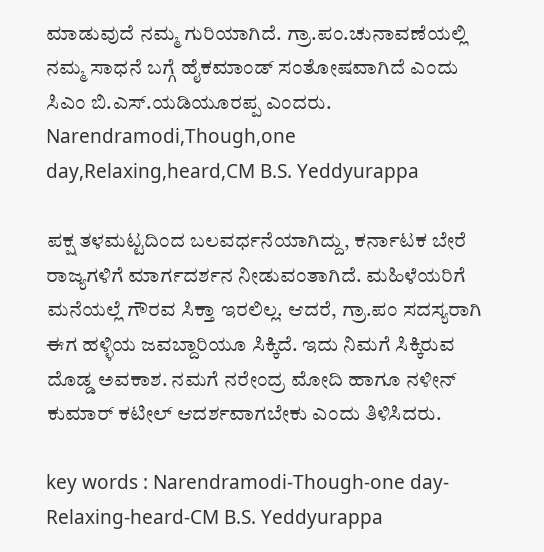ಮಾಡುವುದೆ ನಮ್ಮ ಗುರಿಯಾಗಿದೆ. ಗ್ರಾ.ಪಂ.ಚುನಾವಣೆಯಲ್ಲಿ ನಮ್ಮ ಸಾಧನೆ ಬಗ್ಗೆ ಹೈಕಮಾಂಡ್ ಸಂತೋಷವಾಗಿದೆ ಎಂದು ಸಿಎಂ ಬಿ.ಎಸ್.ಯಡಿಯೂರಪ್ಪ ಎಂದರು. Narendramodi,Though,one day,Relaxing,heard,CM B.S. Yeddyurappa

ಪಕ್ಷ ತಳಮಟ್ಟದಿಂದ ಬಲವರ್ಧನೆಯಾಗಿದ್ದು, ಕರ್ನಾಟಕ ಬೇರೆ ರಾಜ್ಯಗಳಿಗೆ ಮಾರ್ಗದರ್ಶನ ನೀಡುವಂತಾಗಿದೆ. ಮಹಿಳೆಯರಿಗೆ ಮನೆಯಲ್ಲೆ ಗೌರವ ಸಿಕ್ತಾ ಇರಲಿಲ್ಲ. ಆದರೆ, ಗ್ರಾ.ಪಂ ಸದಸ್ಯರಾಗಿ ಈಗ ಹಳ್ಳಿಯ ಜವಬ್ದಾರಿಯೂ ಸಿಕ್ಕಿದೆ. ಇದು ನಿಮಗೆ ಸಿಕ್ಕಿರುವ ದೊಡ್ಡ ಅವಕಾಶ. ನಮಗೆ ನರೇಂದ್ರ ಮೋದಿ ಹಾಗೂ ನಳೀನ್ ಕುಮಾರ್ ಕಟೀಲ್ ಆದರ್ಶವಾಗಬೇಕು ಎಂದು ತಿಳಿಸಿದರು.

key words : Narendramodi-Though-one day-Relaxing-heard-CM B.S. Yeddyurappa